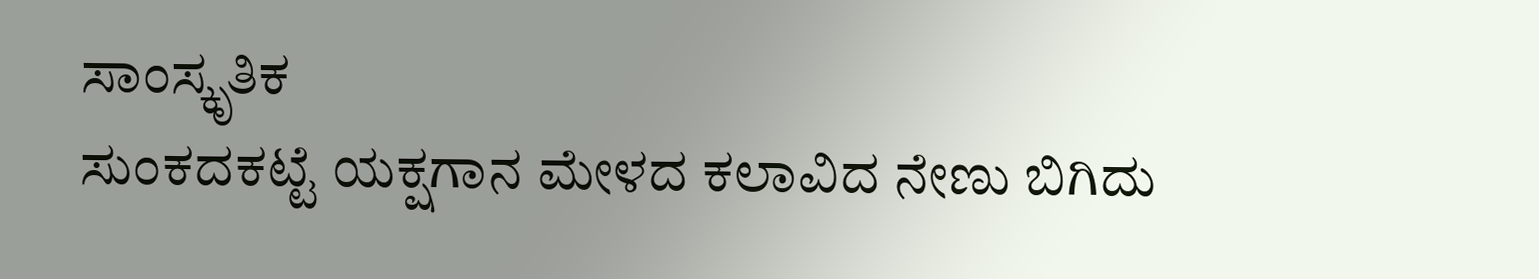ಸಾಂಸ್ಕೃತಿಕ
ಸುಂಕದಕಟ್ಟೆ ಯಕ್ಷಗಾನ ಮೇಳದ ಕಲಾವಿದ ನೇಣು ಬಿಗಿದು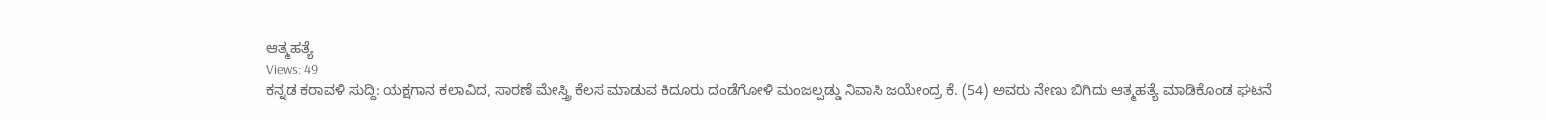ಆತ್ಮಹತ್ಯೆ
Views: 49
ಕನ್ನಡ ಕರಾವಳಿ ಸುದ್ದಿ: ಯಕ್ಷಗಾನ ಕಲಾವಿದ, ಸಾರಣೆ ಮೇಸ್ತ್ರಿ ಕೆಲಸ ಮಾಡುವ ಕಿದೂರು ದಂಡೆಗೋಳಿ ಮಂಜಲ್ಪಡ್ಡು ನಿವಾಸಿ ಜಯೇಂದ್ರ ಕೆ. (54) ಅವರು ನೇಣು ಬಿಗಿದು ಆತ್ಮಹತ್ಯೆ ಮಾಡಿಕೊಂಡ ಘಟನೆ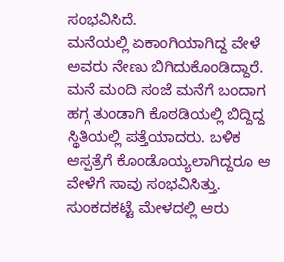ಸಂಭವಿಸಿದೆ.
ಮನೆಯಲ್ಲಿ ಏಕಾಂಗಿಯಾಗಿದ್ದ ವೇಳೆ ಅವರು ನೇಣು ಬಿಗಿದುಕೊಂಡಿದ್ದಾರೆ. ಮನೆ ಮಂದಿ ಸಂಜೆ ಮನೆಗೆ ಬಂದಾಗ ಹಗ್ಗ ತುಂಡಾಗಿ ಕೊಠಡಿಯಲ್ಲಿ ಬಿದ್ದಿದ್ದ ಸ್ಥಿತಿಯಲ್ಲಿ ಪತ್ತೆಯಾದರು. ಬಳಿಕ ಆಸ್ಪತ್ರೆಗೆ ಕೊಂಡೊಯ್ಯಲಾಗಿದ್ದರೂ ಆ ವೇಳೆಗೆ ಸಾವು ಸಂಭವಿಸಿತ್ತು.
ಸುಂಕದಕಟ್ಟೆ ಮೇಳದಲ್ಲಿ ಆರು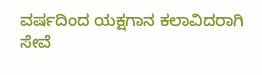ವರ್ಷದಿಂದ ಯಕ್ಷಗಾನ ಕಲಾವಿದರಾಗಿ ಸೇವೆ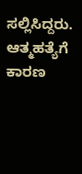ಸಲ್ಲಿಸಿದ್ದರು. ಆತ್ಮಹತ್ಯೆಗೆ ಕಾರಣ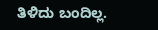ತಿಳಿದು ಬಂದಿಲ್ಲ.